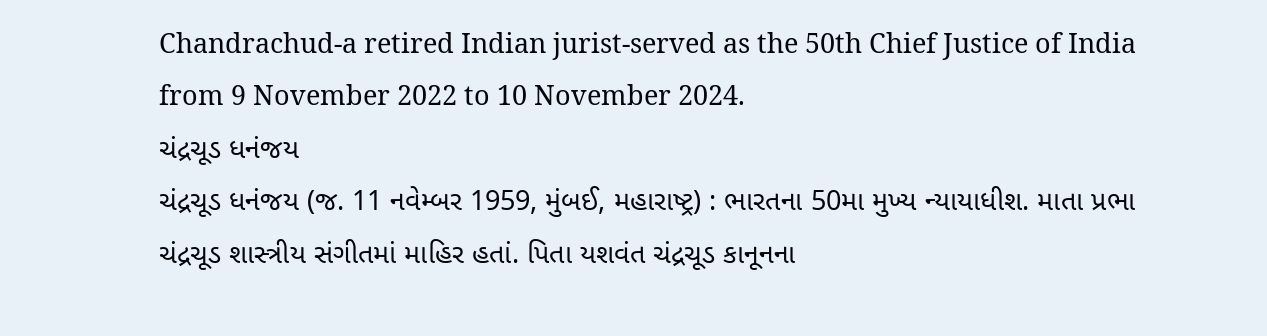Chandrachud-a retired Indian jurist-served as the 50th Chief Justice of India from 9 November 2022 to 10 November 2024.
ચંદ્રચૂડ ધનંજય
ચંદ્રચૂડ ધનંજય (જ. 11 નવેમ્બર 1959, મુંબઈ, મહારાષ્ટ્ર) : ભારતના 50મા મુખ્ય ન્યાયાધીશ. માતા પ્રભા ચંદ્રચૂડ શાસ્ત્રીય સંગીતમાં માહિર હતાં. પિતા યશવંત ચંદ્રચૂડ કાનૂનના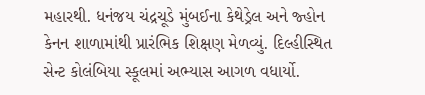મહારથી. ધનંજય ચંદ્રચૂડે મુંબઈના કેથેડ્રેલ અને જ્હોન કેનન શાળામાંથી પ્રારંભિક શિક્ષણ મેળવ્યું. દિલ્હીસ્થિત સેન્ટ કોલંબિયા સ્કૂલમાં અભ્યાસ આગળ વધાર્યો.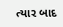ત્યાર બાદ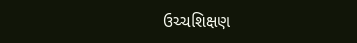ઉચ્ચશિક્ષણ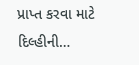પ્રાપ્ત કરવા માટે દિલ્હીની…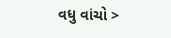વધુ વાંચો >